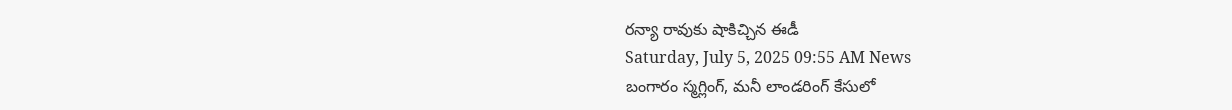రన్యా రావుకు షాకిచ్చిన ఈడీ
Saturday, July 5, 2025 09:55 AM News
బంగారం స్మగ్లింగ్, మనీ లాండరింగ్ కేసులో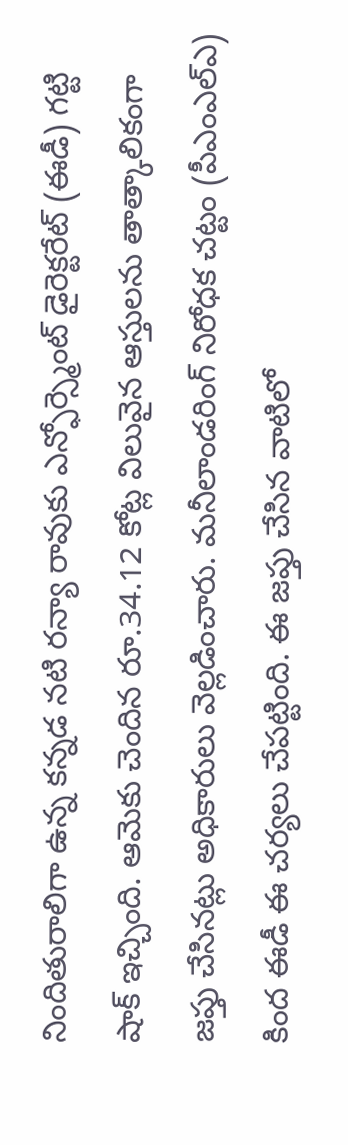నిందితురాలిగా ఉన్న కన్నడ నటి రన్యా రావుకు ఎన్ఫోర్స్మెంట్ డైరెక్టరేట్ (ఈడీ) గట్టి షాక్ ఇచ్చింది. ఆమెకు చెందిన రూ.34.12 కోట్ల విలువైన ఆస్తులను తాత్కాలికంగా జప్తు చేసినట్లు అధికారులు వెల్లడించారు. మనీలాండరింగ్ నిరోధక చట్టం (పీఎంఎల్ఎ) కింద ఈడీ ఈ చర్యలు చేపట్టింది. ఈ జప్తు చేసిన వాటిలో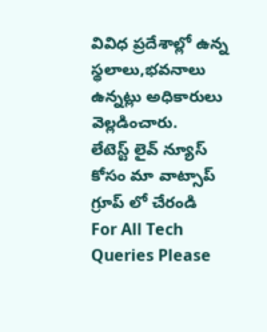వివిధ ప్రదేశాల్లో ఉన్న స్థలాలు,భవనాలు ఉన్నట్లు అధికారులు వెల్లడించారు.
లేటెస్ట్ లైవ్ న్యూస్ కోసం మా వాట్సాప్ గ్రూప్ లో చేరండి
For All Tech Queries Please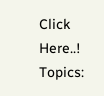Click Here..!
Topics: